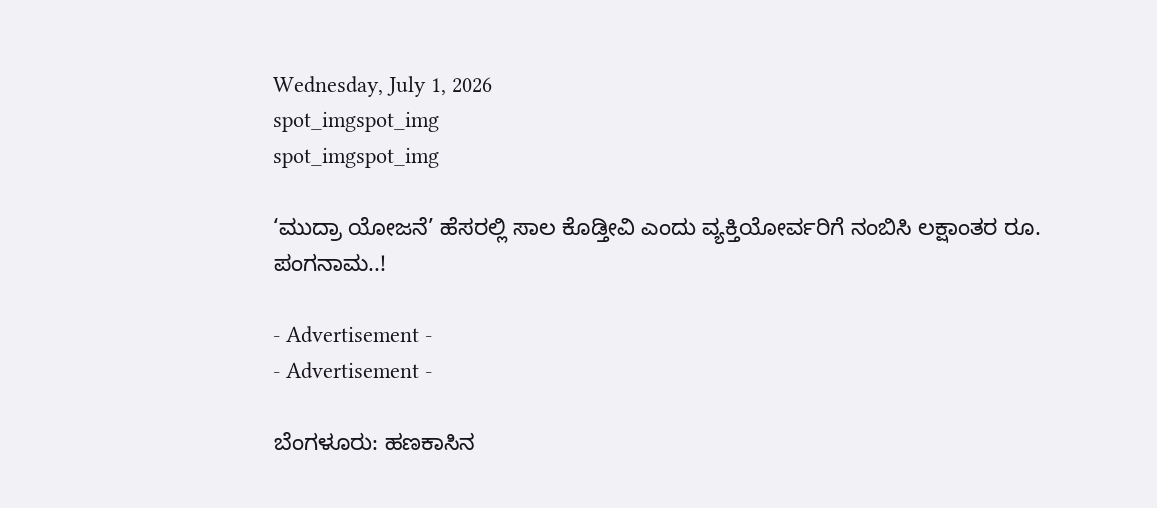Wednesday, July 1, 2026
spot_imgspot_img
spot_imgspot_img

‘ಮುದ್ರಾ ಯೋಜನೆ’ ಹೆಸರಲ್ಲಿ ಸಾಲ ಕೊಡ್ತೀವಿ ಎಂದು ವ್ಯಕ್ತಿಯೋರ್ವರಿಗೆ ನಂಬಿಸಿ ಲಕ್ಷಾಂತರ ರೂ. ಪಂಗನಾಮ..!

- Advertisement -
- Advertisement -

ಬೆಂಗಳೂರು: ಹಣಕಾಸಿನ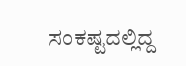ಸಂಕಷ್ಟದಲ್ಲಿದ್ದ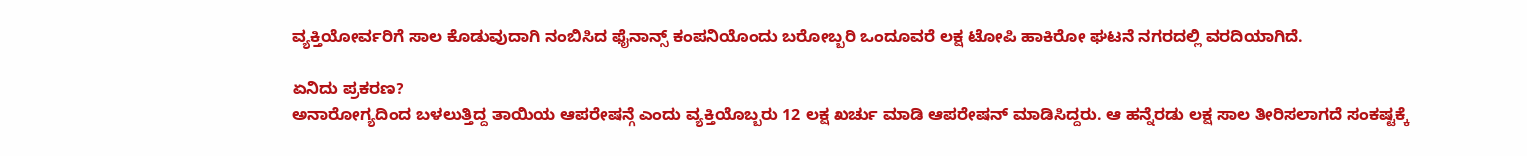ವ್ಯಕ್ತಿಯೋರ್ವರಿಗೆ ಸಾಲ ಕೊಡುವುದಾಗಿ ನಂಬಿಸಿದ ಫೈನಾನ್ಸ್ ಕಂಪನಿಯೊಂದು ಬರೋಬ್ಬರಿ ಒಂದೂವರೆ ಲಕ್ಷ ಟೋಪಿ ಹಾಕಿರೋ ಘಟನೆ ನಗರದಲ್ಲಿ ವರದಿಯಾಗಿದೆ.

ಏನಿದು ಪ್ರಕರಣ?
ಅನಾರೋಗ್ಯದಿಂದ ಬಳಲುತ್ತಿದ್ದ ತಾಯಿಯ ಆಪರೇಷನ್ಗೆ ಎಂದು ವ್ಯಕ್ತಿಯೊಬ್ಬರು 12 ಲಕ್ಷ ಖರ್ಚು ಮಾಡಿ ಆಪರೇಷನ್ ಮಾಡಿಸಿದ್ದರು. ಆ ಹನ್ನೆರಡು ಲಕ್ಷ ಸಾಲ ತೀರಿಸಲಾಗದೆ ಸಂಕಷ್ಟಕ್ಕೆ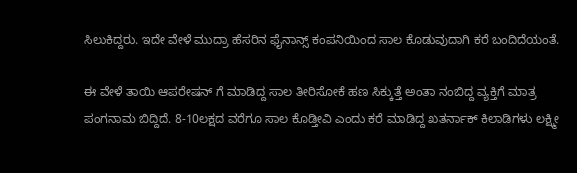ಸಿಲುಕಿದ್ದರು. ಇದೇ‌ ವೇಳೆ ಮುದ್ರಾ ಹೆಸರಿನ ಫೈನಾನ್ಸ್ ಕಂಪನಿಯಿಂದ ಸಾಲ ಕೊಡುವುದಾಗಿ ಕರೆ ಬಂದಿದೆಯಂತೆ.

ಈ ವೇಳೆ ತಾಯಿ ಆಪರೇಷನ್ ಗೆ ಮಾಡಿದ್ದ ಸಾಲ ತೀರಿಸೋಕೆ ಹಣ ಸಿಕ್ಕುತ್ತೆ ಅಂತಾ ನಂಬಿದ್ದ ವ್ಯಕ್ತಿಗೆ ಮಾತ್ರ ಪಂಗನಾಮ ಬಿದ್ದಿದೆ. 8-10ಲಕ್ಷದ ವರೆಗೂ ಸಾಲ ಕೊಡ್ತೀವಿ ಎಂದು ಕರೆ ಮಾಡಿದ್ದ ಖತರ್ನಾಕ್ ಕಿಲಾಡಿಗಳು ಲಕ್ಷ್ಮೀ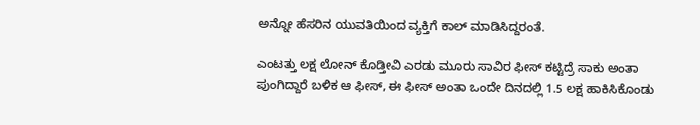ಅನ್ನೋ ಹೆಸರಿನ ಯುವತಿಯಿಂದ ವ್ಯಕ್ತಿಗೆ ಕಾಲ್ ಮಾಡಿಸಿದ್ದರಂತೆ.

ಎಂಟತ್ತು ಲಕ್ಷ ಲೋನ್ ಕೊಡ್ತೀವಿ ಎರಡು ಮೂರು ಸಾವಿರ ಫೀಸ್ ಕಟ್ಟಿದ್ರೆ ಸಾಕು ಅಂತಾ ಪುಂಗಿದ್ದಾರೆ ಬಳಿಕ ಆ ಫೀಸ್, ಈ ಫೀಸ್ ಅಂತಾ ಒಂದೇ ದಿನದಲ್ಲಿ 1.5 ಲಕ್ಷ ಹಾಕಿಸಿಕೊಂಡು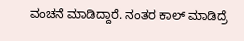ವಂಚನೆ ಮಾಡಿದ್ದಾರೆ. ನಂತರ ಕಾಲ್ ಮಾಡಿದ್ರೆ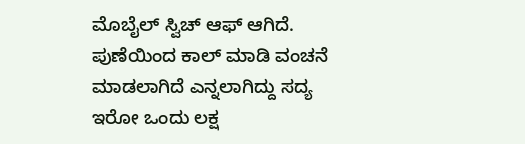ಮೊಬೈಲ್ ಸ್ವಿಚ್ ಆಫ್ ಆಗಿದೆ. ಪುಣೆಯಿಂದ ಕಾಲ್ ಮಾಡಿ ವಂಚನೆ ಮಾಡಲಾಗಿದೆ ಎನ್ನಲಾಗಿದ್ದು ಸದ್ಯ ಇರೋ ಒಂದು ಲಕ್ಷ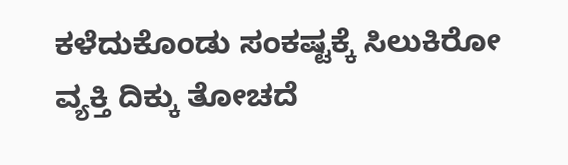ಕಳೆದುಕೊಂಡು ಸಂಕಷ್ಟಕ್ಕೆ ಸಿಲುಕಿರೋ ವ್ಯಕ್ತಿ ದಿಕ್ಕು ತೋಚದೆ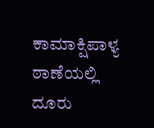ಕಾಮಾಕ್ಷಿಪಾಳ್ಯ ಠಾಣೆಯಲ್ಲಿ ದೂರು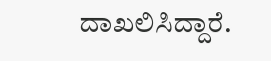ದಾಖಲಿಸಿದ್ದಾರೆ.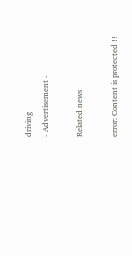driving
- Advertisement -

Related news

error: Content is protected !!